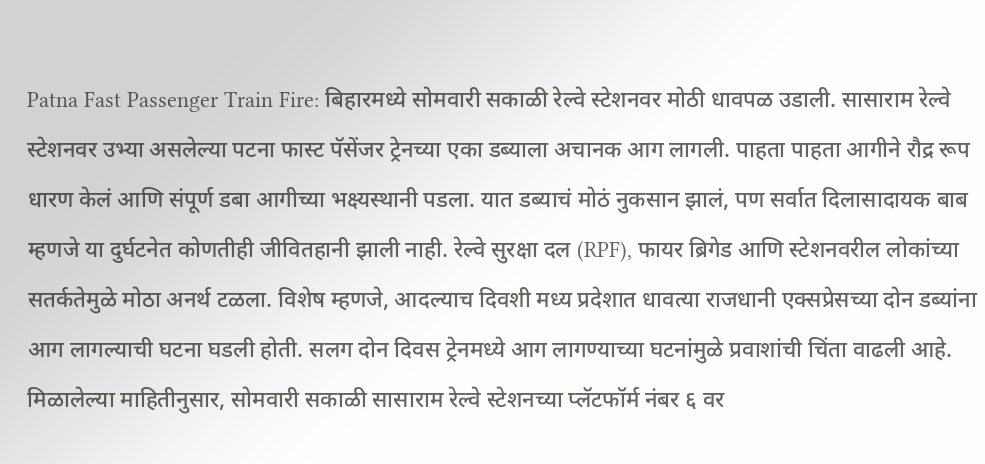Patna Fast Passenger Train Fire: बिहारमध्ये सोमवारी सकाळी रेल्वे स्टेशनवर मोठी धावपळ उडाली. सासाराम रेल्वे स्टेशनवर उभ्या असलेल्या पटना फास्ट पॅसेंजर ट्रेनच्या एका डब्याला अचानक आग लागली. पाहता पाहता आगीने रौद्र रूप धारण केलं आणि संपूर्ण डबा आगीच्या भक्ष्यस्थानी पडला. यात डब्याचं मोठं नुकसान झालं, पण सर्वात दिलासादायक बाब म्हणजे या दुर्घटनेत कोणतीही जीवितहानी झाली नाही. रेल्वे सुरक्षा दल (RPF), फायर ब्रिगेड आणि स्टेशनवरील लोकांच्या सतर्कतेमुळे मोठा अनर्थ टळला. विशेष म्हणजे, आदल्याच दिवशी मध्य प्रदेशात धावत्या राजधानी एक्सप्रेसच्या दोन डब्यांना आग लागल्याची घटना घडली होती. सलग दोन दिवस ट्रेनमध्ये आग लागण्याच्या घटनांमुळे प्रवाशांची चिंता वाढली आहे.
मिळालेल्या माहितीनुसार, सोमवारी सकाळी सासाराम रेल्वे स्टेशनच्या प्लॅटफॉर्म नंबर ६ वर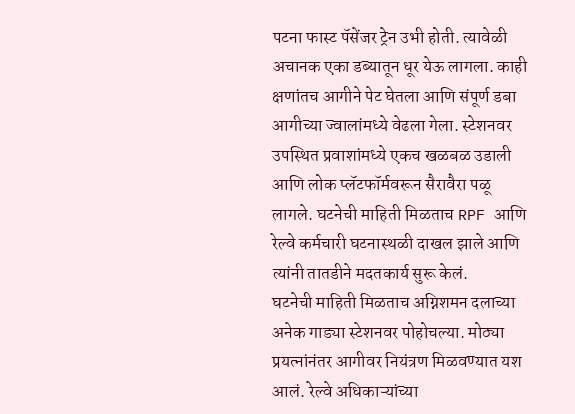पटना फास्ट पॅसेंजर ट्रेन उभी होती. त्यावेळी अचानक एका डब्यातून धूर येऊ लागला. काही क्षणांतच आगीने पेट घेतला आणि संपूर्ण डबा आगीच्या ज्वालांमध्ये वेढला गेला. स्टेशनवर उपस्थित प्रवाशांमध्ये एकच खळबळ उडाली आणि लोक प्लॅटफॉर्मवरून सैरावैरा पळू लागले. घटनेची माहिती मिळताच RPF आणि रेल्वे कर्मचारी घटनास्थळी दाखल झाले आणि त्यांनी तातडीने मदतकार्य सुरू केलं.
घटनेची माहिती मिळताच अग्निशमन दलाच्या अनेक गाड्या स्टेशनवर पोहोचल्या. मोठ्या प्रयत्नांनंतर आगीवर नियंत्रण मिळवण्यात यश आलं. रेल्वे अधिकाऱ्यांच्या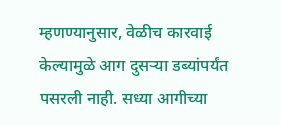म्हणण्यानुसार, वेळीच कारवाई केल्यामुळे आग दुसऱ्या डब्यांपर्यंत पसरली नाही. सध्या आगीच्या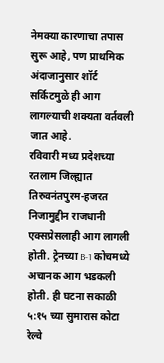नेमक्या कारणाचा तपास सुरू आहे, पण प्राथमिक अंदाजानुसार शॉर्ट सर्किटमुळे ही आग लागल्याची शक्यता वर्तवली जात आहे.
रविवारी मध्य प्रदेशच्या रतलाम जिल्ह्यात तिरुवनंतपुरम-हजरत निजामुद्दीन राजधानी एक्सप्रेसलाही आग लागली होती. ट्रेनच्या B-1 कोचमध्ये अचानक आग भडकली होती. ही घटना सकाळी ५:१५ च्या सुमारास कोटा रेल्वे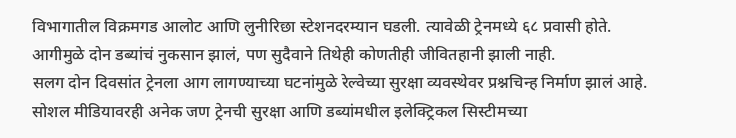विभागातील विक्रमगड आलोट आणि लुनीरिछा स्टेशनदरम्यान घडली. त्यावेळी ट्रेनमध्ये ६८ प्रवासी होते. आगीमुळे दोन डब्यांचं नुकसान झालं, पण सुदैवाने तिथेही कोणतीही जीवितहानी झाली नाही.
सलग दोन दिवसांत ट्रेनला आग लागण्याच्या घटनांमुळे रेल्वेच्या सुरक्षा व्यवस्थेवर प्रश्नचिन्ह निर्माण झालं आहे. सोशल मीडियावरही अनेक जण ट्रेनची सुरक्षा आणि डब्यांमधील इलेक्ट्रिकल सिस्टीमच्या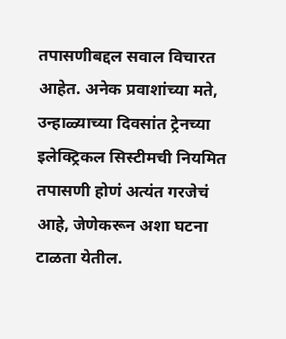तपासणीबद्दल सवाल विचारत आहेत. अनेक प्रवाशांच्या मते, उन्हाळ्याच्या दिवसांत ट्रेनच्या इलेक्ट्रिकल सिस्टीमची नियमित तपासणी होणं अत्यंत गरजेचं आहे, जेणेकरून अशा घटना टाळता येतील.